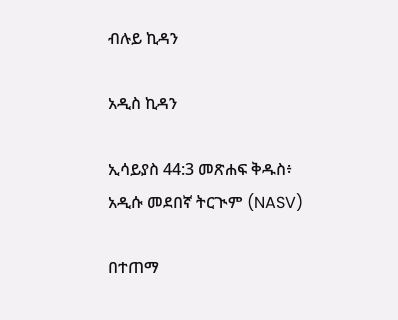ብሉይ ኪዳን

አዲስ ኪዳን

ኢሳይያስ 44:3 መጽሐፍ ቅዱስ፥ አዲሱ መደበኛ ትርጒም (NASV)

በተጠማ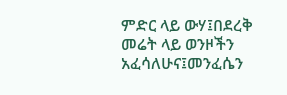ምድር ላይ ውሃ፤በደረቅ መሬት ላይ ወንዞችን አፈሳለሁና፤መንፈሴን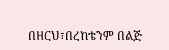በዘርህ፣በረከቴንም በልጅ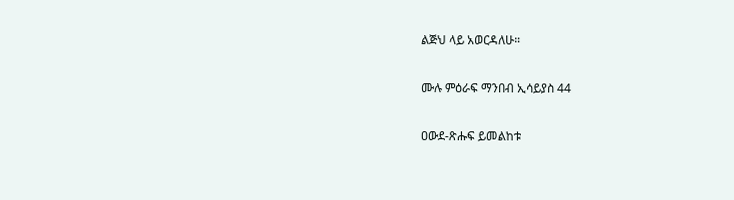ልጅህ ላይ አወርዳለሁ።

ሙሉ ምዕራፍ ማንበብ ኢሳይያስ 44

ዐውደ-ጽሑፍ ይመልከቱ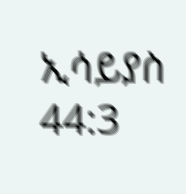ኢሳይያስ 44:3